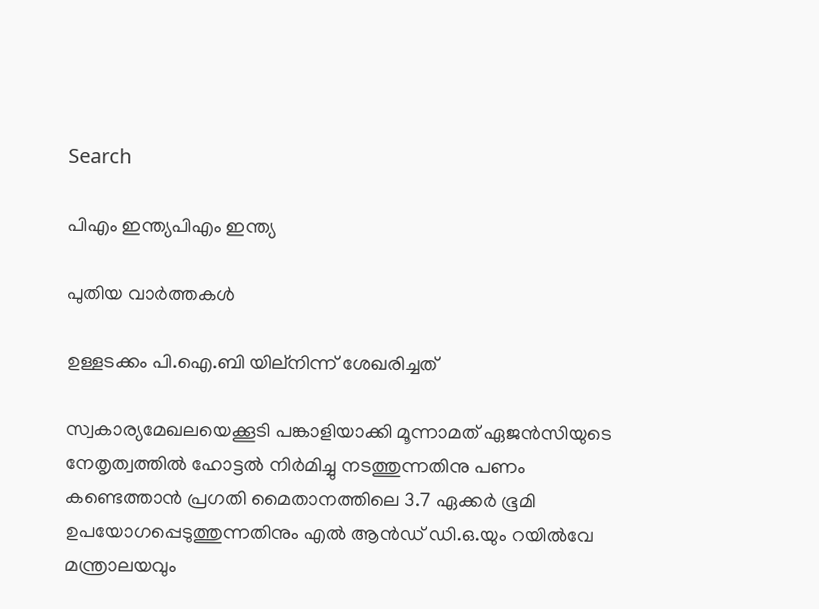Search

പിഎം ഇന്ത്യപിഎം ഇന്ത്യ

പുതിയ വാർത്തകൾ

ഉള്ളടക്കം പി.ഐ.ബി യില്നിന്ന് ശേഖരിച്ചത്

സ്വകാര്യമേഖലയെക്കൂടി പങ്കാളിയാക്കി മൂന്നാമത് ഏജന്‍സിയുടെ നേതൃത്വത്തില്‍ ഹോട്ടല്‍ നിര്‍മിച്ചു നടത്തുന്നതിനു പണം കണ്ടെത്താന്‍ പ്രഗതി മൈതാനത്തിലെ 3.7 ഏക്കര്‍ ഭൂമി ഉപയോഗപ്പെടുത്തുന്നതിനും എല്‍ ആന്‍ഡ് ഡി.ഒ.യും റയില്‍വേ മന്ത്രാലയവും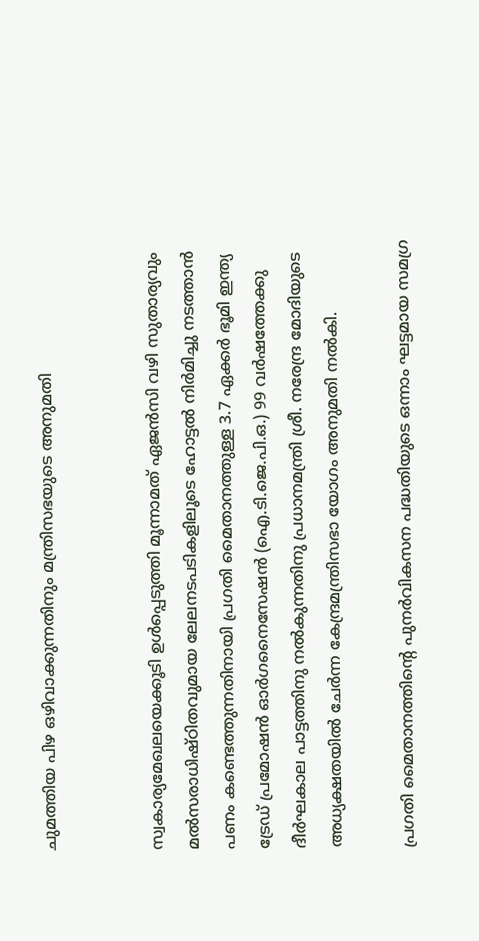ചുമത്തിയ പിഴ ഒഴിവാക്കുന്നതിനും മന്ത്രിസഭയുടെ അനുമതി


സ്വകാര്യമേഖലയെക്കൂടി ഉള്‍പ്പെടുത്തി മൂന്നാമത് ഏജന്‍സി വഴി സുതാര്യവും മല്‍സരാധിഷ്ഠിതവുമായ ലേലനടപടികളിലൂടെ ഹോട്ടല്‍ നിര്‍മിച്ചു നടത്താന്‍ പണം കണ്ടെത്തുന്നതിനായി പ്രഗതി മൈതാനത്തുള്ള 3.7 ഏക്കര്‍ ഭൂമി ഇന്ത്യ ട്രേഡ് പ്രമോഷന്‍ ഓര്‍ഗനൈസേഷന്‍ (ഐ.ടി.ജെ.പി.ഒ.) 99 വര്‍ഷത്തേക്കു ദീര്‍ഘകാല പാട്ടത്തിനു നല്‍കുന്നതിനു പ്രധാനമന്ത്രി ശ്രീ. നരേന്ദ്ര മോദിയുടെ അധ്യക്ഷതയില്‍ ചേര്‍ന്ന കേന്ദ്രമന്ത്രിസഭാ യോഗം അനുമതി നല്‍കി.

പ്രഗതി മൈതാനത്തിന്റെ പുനര്‍വികസന പദ്ധതിയുടെ ഒന്നാം ഘട്ടമായ സമഗ്ര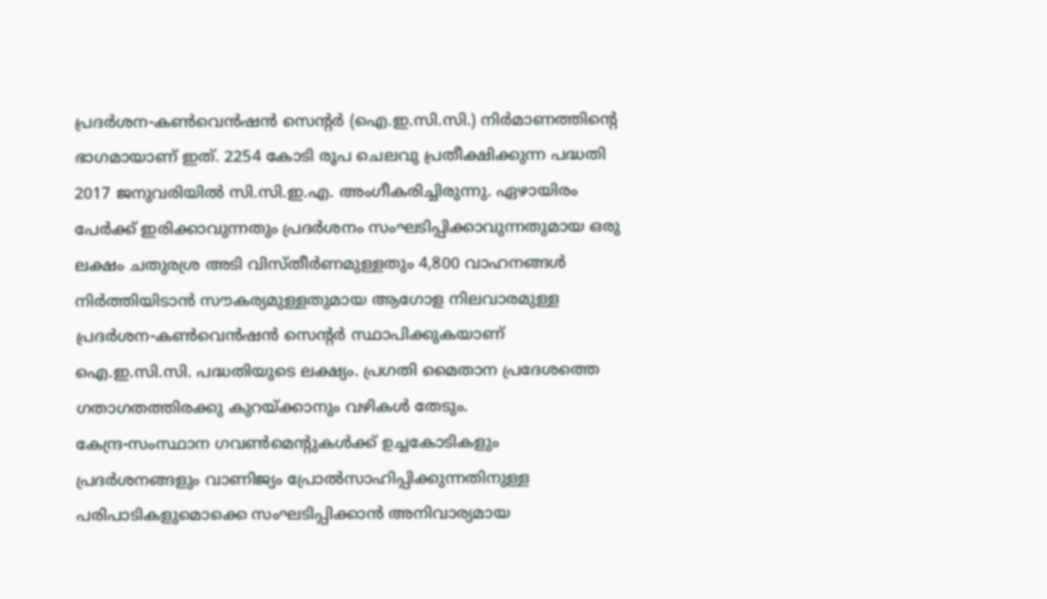പ്രദര്‍ശന-കണ്‍വെന്‍ഷന്‍ സെന്റര്‍ (ഐ.ഇ.സി.സി.) നിര്‍മാണത്തിന്റെ ഭാഗമായാണ് ഇത്. 2254 കോടി രൂപ ചെലവു പ്രതീക്ഷിക്കുന്ന പദ്ധതി 2017 ജനുവരിയില്‍ സി.സി.ഇ.എ. അംഗീകരിച്ചിരുന്നു. ഏഴായിരം പേര്‍ക്ക് ഇരിക്കാവുന്നതും പ്രദര്‍ശനം സംഘടിപ്പിക്കാവുന്നതുമായ ഒരു ലക്ഷം ചതുരശ്ര അടി വിസ്തീര്‍ണമുള്ളതും 4,800 വാഹനങ്ങള്‍ നിര്‍ത്തിയിടാന്‍ സൗകര്യമുള്ളതുമായ ആഗോള നിലവാരമുള്ള പ്രദര്‍ശന-കണ്‍വെന്‍ഷന്‍ സെന്റര്‍ സ്ഥാപിക്കുകയാണ് ഐ.ഇ.സി.സി. പദ്ധതിയുടെ ലക്ഷ്യം. പ്രഗതി മൈതാന പ്രദേശത്തെ ഗതാഗതത്തിരക്കു കുറയ്ക്കാനും വഴികള്‍ തേടും.
കേന്ദ്ര-സംസ്ഥാന ഗവണ്‍മെന്റുകള്‍ക്ക് ഉച്ചകോടികളും പ്രദര്‍ശനങ്ങളും വാണിജ്യം പ്രോല്‍സാഹിപ്പിക്കുന്നതിനുള്ള പരിപാടികളുമൊക്കെ സംഘടിപ്പിക്കാന്‍ അനിവാര്യമായ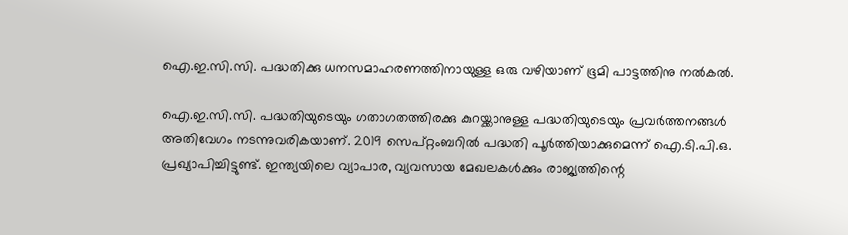ഐ.ഇ.സി.സി. പദ്ധതിക്കു ധനസമാഹരണത്തിനായുള്ള ഒരു വഴിയാണ് ഭൂമി പാട്ടത്തിനു നല്‍കല്‍.

ഐ.ഇ.സി.സി. പദ്ധതിയുടെയും ഗതാഗതത്തിരക്കു കുറയ്ക്കാനുള്ള പദ്ധതിയുടെയും പ്രവര്‍ത്തനങ്ങള്‍ അതിവേഗം നടന്നുവരികയാണ്. 2019 സെപ്റ്റംബറില്‍ പദ്ധതി പൂര്‍ത്തിയാക്കുമെന്ന് ഐ.ടി.പി.ഒ. പ്രഖ്യാപിച്ചിട്ടുണ്ട്. ഇന്ത്യയിലെ വ്യാപാര, വ്യവസായ മേഖലകള്‍ക്കും രാജ്യത്തിന്റെ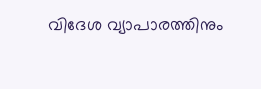വിദേശ വ്യാപാരത്തിനും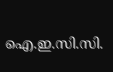ഐ.ഇ.സി.സി.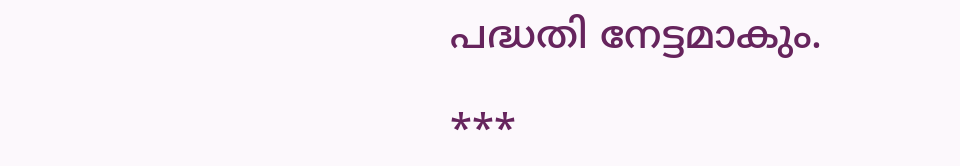പദ്ധതി നേട്ടമാകും.

***